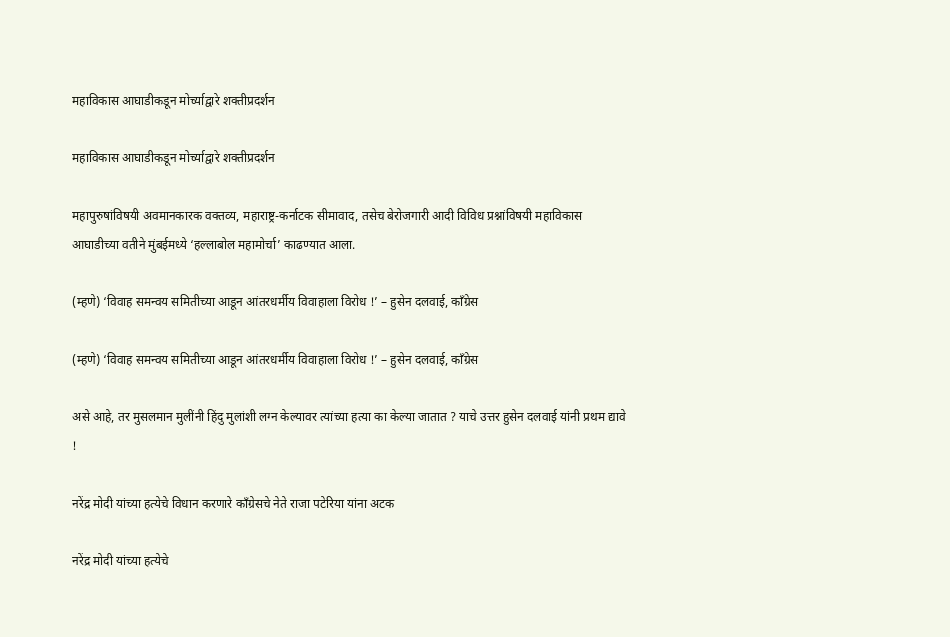महाविकास आघाडीकडून मोर्च्याद्वारे शक्तीप्रदर्शन

महाविकास आघाडीकडून मोर्च्याद्वारे शक्तीप्रदर्शन

महापुरुषांविषयी अवमानकारक वक्तव्य, महाराष्ट्र-कर्नाटक सीमावाद, तसेच बेरोजगारी आदी विविध प्रश्नांविषयी महाविकास आघाडीच्या वतीने मुंबईमध्ये ‘हल्लाबोल महामोर्चा’ काढण्यात आला.

(म्हणे) ‘विवाह समन्वय समितीच्या आडून आंतरधर्मीय विवाहाला विरोध !’ – हुसेन दलवाई, काँग्रेस

(म्हणे) ‘विवाह समन्वय समितीच्या आडून आंतरधर्मीय विवाहाला विरोध !’ – हुसेन दलवाई, काँग्रेस

असे आहे, तर मुसलमान मुलींनी हिंदु मुलांशी लग्न केल्यावर त्यांच्या हत्या का केल्या जातात ? याचे उत्तर हुसेन दलवाई यांनी प्रथम द्यावे !

नरेंद्र मोदी यांच्या हत्येचे विधान करणारे काँग्रेसचे नेते राजा पटेरिया यांना अटक

नरेंद्र मोदी यांच्या हत्येचे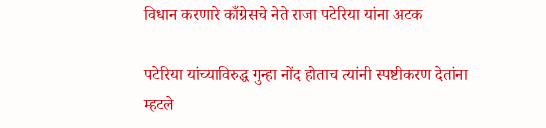विधान करणारे काँग्रेसचे नेते राजा पटेरिया यांना अटक

पटेरिया यांच्याविरुद्ध गुन्हा नोंद होताच त्यांनी स्पष्टीकरण देतांना म्हटले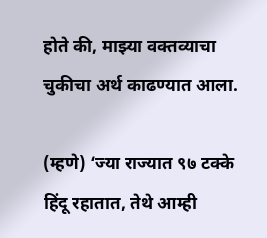होते की, माझ्या वक्तव्याचा चुकीचा अर्थ काढण्यात आला.

(म्हणे) ‘ज्या राज्यात ९७ टक्के हिंदू रहातात, तेथे आम्ही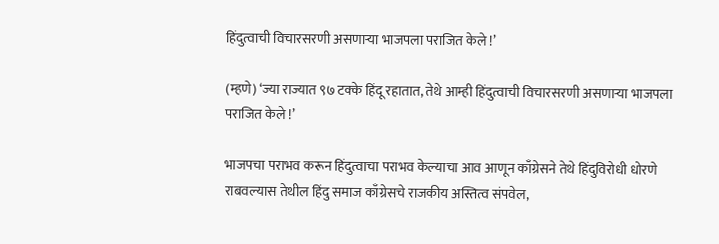हिंदुत्वाची विचारसरणी असणार्‍या भाजपला पराजित केले !’

(म्हणे) ‘ज्या राज्यात ९७ टक्के हिंदू रहातात, तेथे आम्ही हिंदुत्वाची विचारसरणी असणार्‍या भाजपला पराजित केले !’

भाजपचा पराभव करून हिंदुत्वाचा पराभव केल्याचा आव आणून काँग्रेसने तेथे हिंदुविरोधी धोरणे राबवल्यास तेथील हिंदु समाज काँग्रेसचे राजकीय अस्तित्व संपवेल,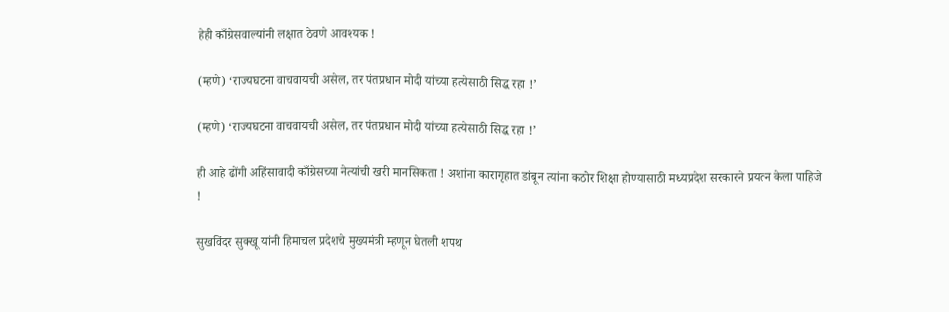हेही काँग्रेसवाल्यांनी लक्षात ठेवणे आवश्यक !

(म्हणे) ‘राज्यघटना वाचवायची असेल, तर पंतप्रधान मोदी यांच्या हत्येसाठी सिद्ध रहा !’

(म्हणे) ‘राज्यघटना वाचवायची असेल, तर पंतप्रधान मोदी यांच्या हत्येसाठी सिद्ध रहा !’

ही आहे ढोंगी अहिंसावादी काँग्रेसच्या नेत्यांची खरी मानसिकता ! अशांना कारागृहात डांबून त्यांना कठोर शिक्षा होण्यासाठी मध्यप्रदेश सरकारने प्रयत्न केला पाहिजे !

सुखविंदर सुक्खू यांनी हिमाचल प्रदेशचे मुख्यमंत्री म्हणून घेतली शपथ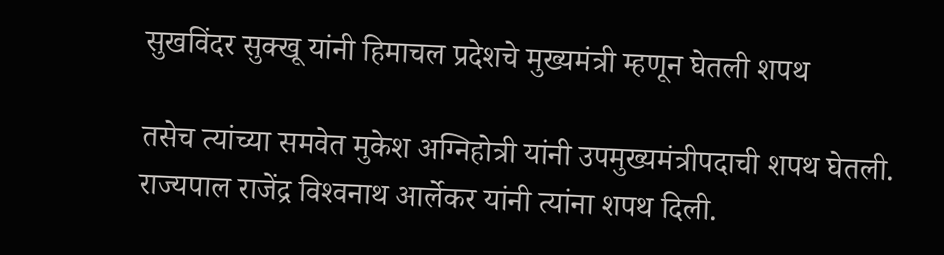सुखविंदर सुक्खू यांनी हिमाचल प्रदेशचे मुख्यमंत्री म्हणून घेतली शपथ

तसेच त्यांच्या समवेत मुकेश अग्निहोत्री यांनी उपमुख्यमंत्रीपदाची शपथ घेतली. राज्यपाल राजेंद्र विश्‍वनाथ आर्लेकर यांनी त्यांना शपथ दिली.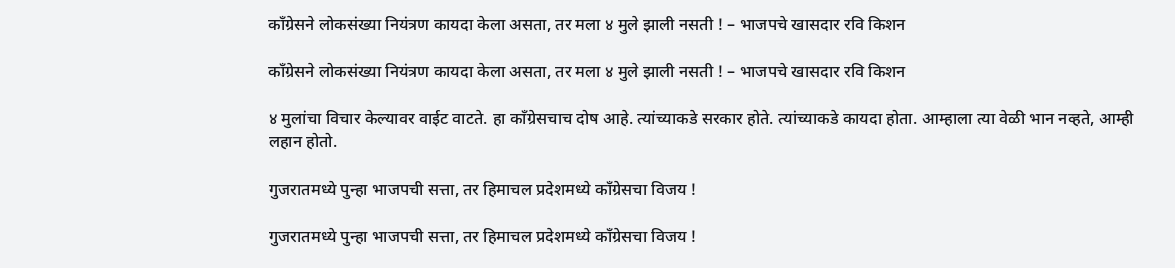काँग्रेसने लोकसंख्या नियंत्रण कायदा केला असता, तर मला ४ मुले झाली नसती ! – भाजपचे खासदार रवि किशन

काँग्रेसने लोकसंख्या नियंत्रण कायदा केला असता, तर मला ४ मुले झाली नसती ! – भाजपचे खासदार रवि किशन

४ मुलांचा विचार केल्यावर वाईट वाटते. हा काँग्रेसचाच दोष आहे. त्यांच्याकडे सरकार होते. त्यांच्याकडे कायदा होता. आम्हाला त्या वेळी भान नव्हते, आम्ही लहान होतो.

गुजरातमध्ये पुन्हा भाजपची सत्ता, तर हिमाचल प्रदेशमध्ये काँग्रेसचा विजय !

गुजरातमध्ये पुन्हा भाजपची सत्ता, तर हिमाचल प्रदेशमध्ये काँग्रेसचा विजय !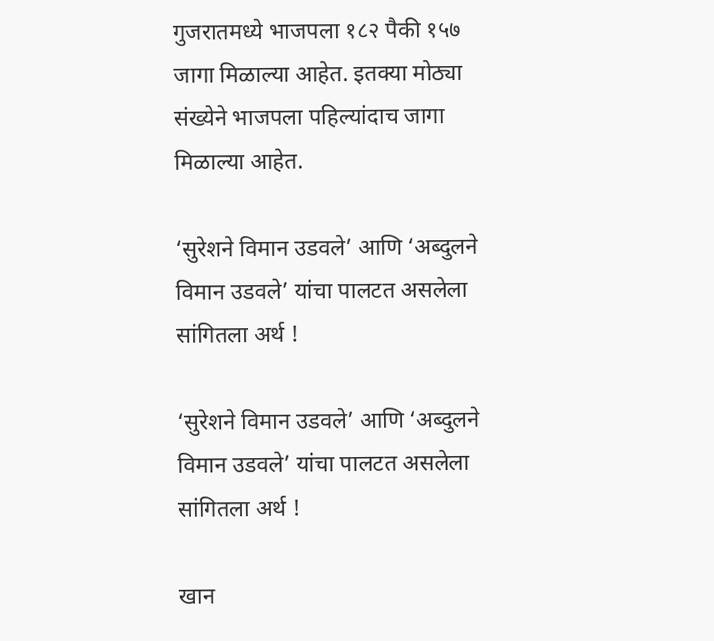गुजरातमध्ये भाजपला १८२ पैकी १५७ जागा मिळाल्या आहेत. इतक्या मोठ्या संख्येने भाजपला पहिल्यांदाच जागा मिळाल्या आहेत.

‘सुरेशने विमान उडवले’ आणि ‘अब्दुलने विमान उडवले’ यांचा पालटत असलेला सांगितला अर्थ !

‘सुरेशने विमान उडवले’ आणि ‘अब्दुलने विमान उडवले’ यांचा पालटत असलेला सांगितला अर्थ !

खान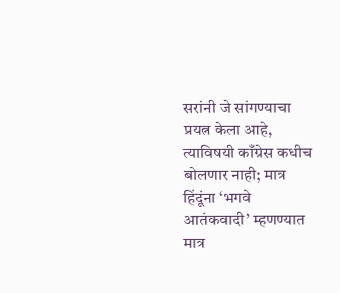सरांनी जे सांगण्याचा प्रयत्न केला आहे, त्याविषयी काँग्रेस कधीच बोलणार नाही; मात्र हिंदूंना ‘भगवे आतंकवादी’ म्हणण्यात मात्र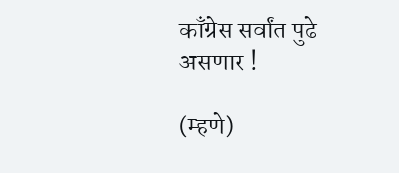काँग्रेस सर्वांत पुढे असणार !

(म्हणे)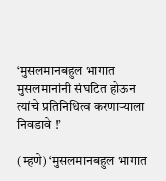‘मुसलमानबहुल भागात मुसलमानांनी संघटित होऊन त्यांचे प्रतिनिधित्व करणार्‍याला निवडावे !’

(म्हणे) ‘मुसलमानबहुल भागात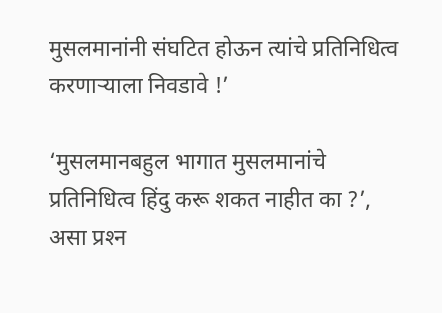मुसलमानांनी संघटित होऊन त्यांचे प्रतिनिधित्व करणार्‍याला निवडावे !’

‘मुसलमानबहुल भागात मुसलमानांचे प्रतिनिधित्व हिंदु करू शकत नाहीत का ?’, असा प्रश्‍न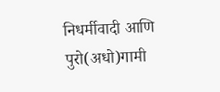निधर्मीवादी आणि पुरो(अधो)गामी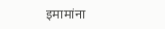इमामांना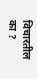विचारतील का ?